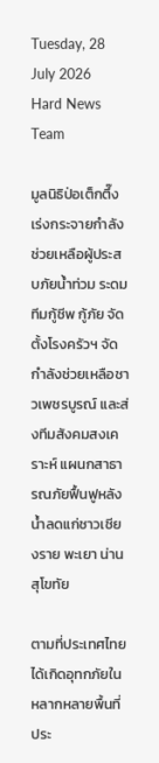Tuesday, 28 July 2026
Hard News Team

มูลนิธิป่อเต็กตึ๊ง เร่งกระจายกำลังช่วยเหลือผู้ประสบภัยน้ำท่วม ระดมทีมกู้ชีพ กู้ภัย จัดตั้งโรงครัวฯ จัดกำลังช่วยเหลือชาวเพชรบูรณ์ และส่งทีมสังคมสงเคราะห์ แผนกสาธารณภัยฟื้นฟูหลังน้ำลดแก่ชาวเชียงราย พะเยา น่าน สุโขทัย

ตามที่ประเทศไทยได้เกิดอุทกภัยในหลากหลายพื้นที่ประ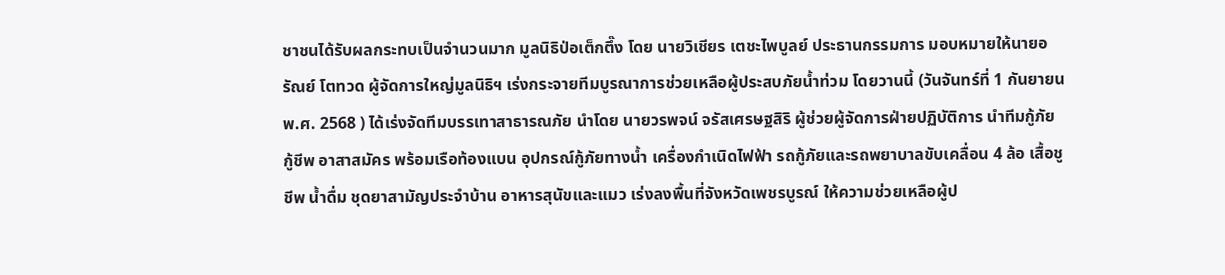ชาชนได้รับผลกระทบเป็นจำนวนมาก มูลนิธิป่อเต็กตึ๊ง โดย นายวิเชียร เตชะไพบูลย์ ประธานกรรมการ มอบหมายให้นายอรัณย์ โตทวด ผู้จัดการใหญ่มูลนิธิฯ เร่งกระจายทีมบูรณาการช่วยเหลือผู้ประสบภัยน้ำท่วม โดยวานนี้ (วันจันทร์ที่ 1 กันยายน พ.ศ. 2568 ) ได้เร่งจัดทีมบรรเทาสาธารณภัย นำโดย นายวรพจน์ จรัสเศรษฐสิริ ผู้ช่วยผู้จัดการฝ่ายปฏิบัติการ นำทีมกู้ภัย กู้ชีพ อาสาสมัคร พร้อมเรือท้องแบน อุปกรณ์กู้ภัยทางน้ำ เครื่องกำเนิดไฟฟ้า รถกู้ภัยและรถพยาบาลขับเคลื่อน 4 ล้อ เสื้อชูชีพ น้ำดื่ม ชุดยาสามัญประจำบ้าน อาหารสุนัขและแมว เร่งลงพื้นที่จังหวัดเพชรบูรณ์ ให้ความช่วยเหลือผู้ป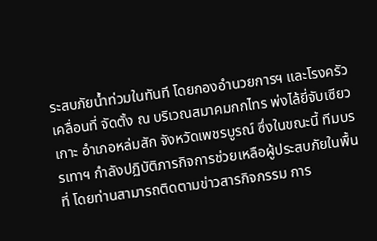ระสบภัยน้ำท่วมในทันที โดยกองอำนวยการฯ และโรงครัวเคลื่อนที่ จัดตั้ง ณ บริเวณสมาคมกกไทร พ่งไล้ยี่จับเซียวเกาะ อำเภอหล่มสัก จังหวัดเพชรบูรณ์ ซึ่งในขณะนี้ ทีมบรรเทาฯ กำลังปฏิบัติภารกิจการช่วยเหลือผู้ประสบภัยในพื้นที่ โดยท่านสามารถติดตามข่าวสารกิจกรรม การ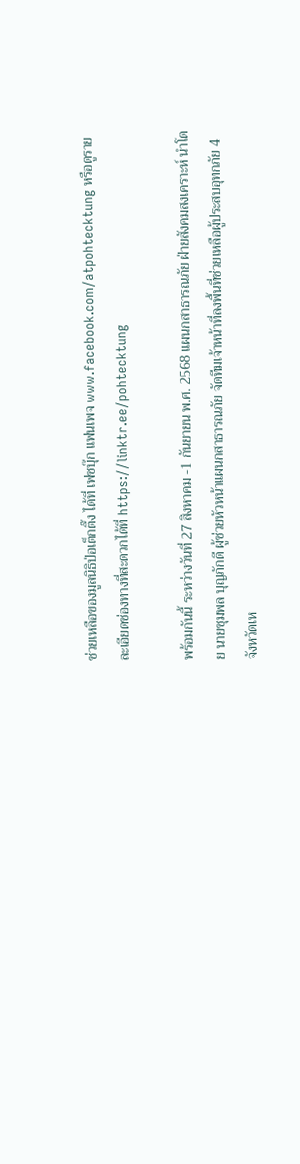ช่วยเหลือของมูลนิธิป่อเต็กตึ๊ง ได้ที่ เฟซบุ๊ก แฟนเพจ www.facebook.com/atpohtecktung หรือดูรายละเอียดช่องทางที่สะดวกได้ที่ https://linktr.ee/pohtecktung

พร้อมกันนี้ ระหว่างวันที่ 27 สิงหาคม -1 กันยายน พ.ศ. 2568 แผนกสาธารณภัย ฝ่ายสังคมสงเคราะห์ นำโดย นายชุมพล บุญภักดี ผู้ช่วยหัวหน้าแผนกสาธารณภัย จัดทีมเจ้าหน้าที่ลงพื้นที่ช่วยเหลือผู้ประสบอุทกภัย 4 จังหวัดเห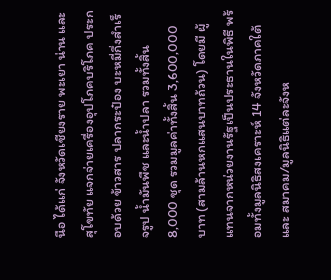นือ ได้แก่ จังหวัดเชียงราย พะเยา น่าน และสุโขทัย แจกจ่ายเครื่องอุปโภคบริโภค ประกอบด้วย ข้าวสาร ปลากระป๋อง บะหมี่กึ่งสำเร็จรูป น้ำมันพืช และน้ำปลา รวมทั้งสิ้น 8,000 ชุด รวมมูลค่าทั้งสิ้น 3,600,000 บาท (สามล้านหกแสนบาทถ้วน) โดยมี ผู้แทนจากหน่วยงานรัฐเป็นประธานในพิธี พร้อมทั้งมูลนิธิสงเคราะห์ 14 จังหวัดภาคใต้ และ สมาคม/มูลนิธิแต่ละจังห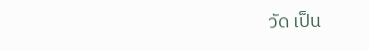วัด เป็น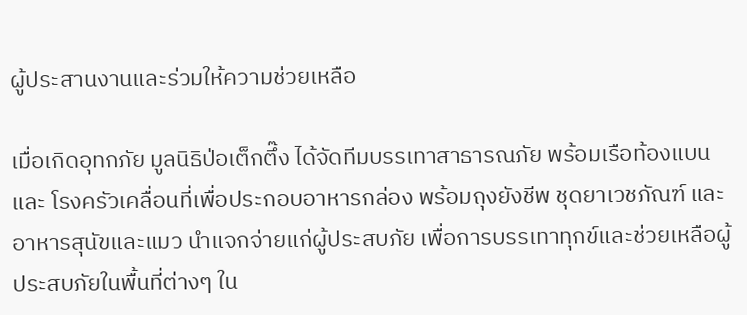ผู้ประสานงานและร่วมให้ความช่วยเหลือ

เมื่อเกิดอุทกภัย มูลนิธิป่อเต็กตึ๊ง ได้จัดทีมบรรเทาสาธารณภัย พร้อมเรือท้องแบน และ โรงครัวเคลื่อนที่เพื่อประกอบอาหารกล่อง พร้อมถุงยังชีพ ชุดยาเวชภัณฑ์ และอาหารสุนัขและแมว นำแจกจ่ายแก่ผู้ประสบภัย เพื่อการบรรเทาทุกข์และช่วยเหลือผู้ประสบภัยในพื้นที่ต่างๆ ใน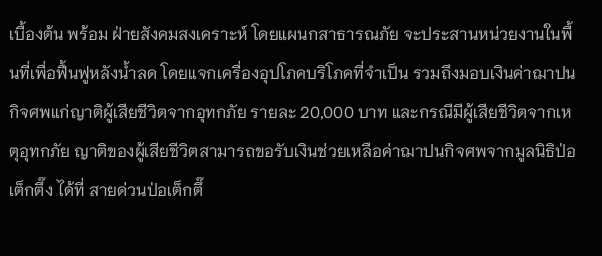เบื้องต้น พร้อม ฝ่ายสังคมสงเคราะห์ โดยแผนกสาธารณภัย จะประสานหน่วยงานในพื้นที่เพื่อฟื้นฟูหลังน้ำลด โดยแจกเครื่องอุปโภคบริโภคที่จำเป็น รวมถึงมอบเงินค่าฌาปนกิจศพแก่ญาติผู้เสียชีวิตจากอุทกภัย รายละ 20,000 บาท และกรณีมีผู้เสียชีวิตจากเหตุอุทกภัย ญาติของผู้เสียชีวิตสามารถขอรับเงินช่วยเหลือค่าฌาปนกิจศพจากมูลนิธิป่อเต็กตึ๊ง ได้ที่ สายด่วนป่อเต็กตึ๊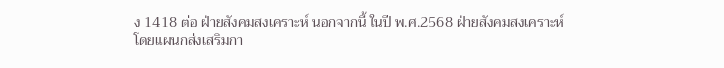ง 1418 ต่อ ฝ่ายสังคมสงเคราะห์ นอกจากนี้ ในปี พ.ศ.2568 ฝ่ายสังคมสงเคราะห์ โดยแผนกส่งเสริมกา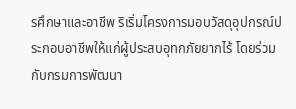รศึกษาและอาชีพ ริเริ่มโครงการมอบวัสดุอุปกรณ์ประกอบอาชีพให้แก่ผู้ประสบอุทกภัยยากไร้ โดยร่วมกับกรมการพัฒนา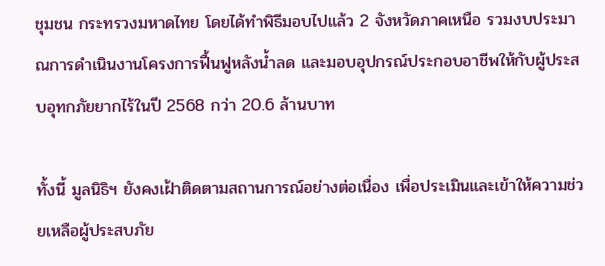ชุมชน กระทรวงมหาดไทย โดยได้ทำพิธีมอบไปแล้ว 2 จังหวัดภาคเหนือ รวมงบประมาณการดำเนินงานโครงการฟื้นฟูหลังน้ำลด และมอบอุปกรณ์ประกอบอาชีพให้กับผู้ประสบอุทกภัยยากไร้ในปี 2568 กว่า 20.6 ล้านบาท

ทั้งนี้ มูลนิธิฯ ยังคงเฝ้าติดตามสถานการณ์อย่างต่อเนื่อง เพื่อประเมินและเข้าให้ความช่วยเหลือผู้ประสบภัย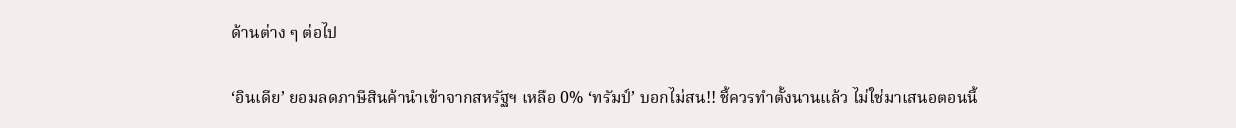ด้านต่าง ๆ ต่อไป

‘อินเดีย’ ยอมลดภาษีสินค้านำเข้าจากสหรัฐฯ เหลือ 0% ‘ทรัมป์’ บอกไม่สน!! ชี้ควรทำตั้งนานแล้ว ไม่ใช่มาเสนอตอนนี้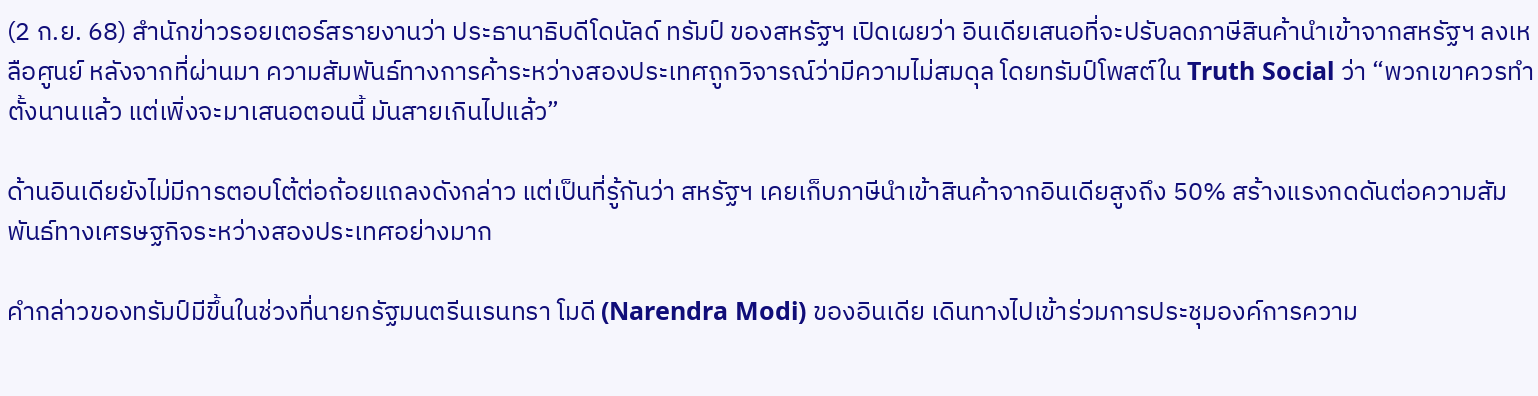(2 ก.ย. 68) สำนักข่าวรอยเตอร์สรายงานว่า ประธานาธิบดีโดนัลด์ ทรัมป์ ของสหรัฐฯ เปิดเผยว่า อินเดียเสนอที่จะปรับลดภาษีสินค้านำเข้าจากสหรัฐฯ ลงเหลือศูนย์ หลังจากที่ผ่านมา ความสัมพันธ์ทางการค้าระหว่างสองประเทศถูกวิจารณ์ว่ามีความไม่สมดุล โดยทรัมป์โพสต์ใน Truth Social ว่า “พวกเขาควรทำตั้งนานแล้ว แต่เพิ่งจะมาเสนอตอนนี้ มันสายเกินไปแล้ว”

ด้านอินเดียยังไม่มีการตอบโต้ต่อถ้อยแถลงดังกล่าว แต่เป็นที่รู้กันว่า สหรัฐฯ เคยเก็บภาษีนำเข้าสินค้าจากอินเดียสูงถึง 50% สร้างแรงกดดันต่อความสัมพันธ์ทางเศรษฐกิจระหว่างสองประเทศอย่างมาก

คำกล่าวของทรัมป์มีขึ้นในช่วงที่นายกรัฐมนตรีนเรนทรา โมดี (Narendra Modi) ของอินเดีย เดินทางไปเข้าร่วมการประชุมองค์การความ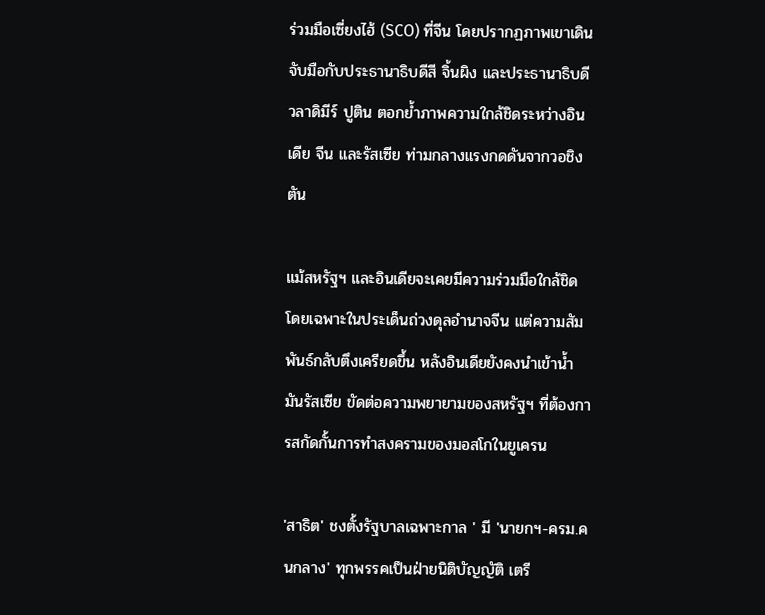ร่วมมือเซี่ยงไฮ้ (SCO) ที่จีน โดยปรากฏภาพเขาเดินจับมือกับประธานาธิบดีสี จิ้นผิง และประธานาธิบดีวลาดิมีร์ ปูติน ตอกย้ำภาพความใกล้ชิดระหว่างอินเดีย จีน และรัสเซีย ท่ามกลางแรงกดดันจากวอชิงตัน

แม้สหรัฐฯ และอินเดียจะเคยมีความร่วมมือใกล้ชิด โดยเฉพาะในประเด็นถ่วงดุลอำนาจจีน แต่ความสัมพันธ์กลับตึงเครียดขึ้น หลังอินเดียยังคงนำเข้าน้ำมันรัสเซีย ขัดต่อความพยายามของสหรัฐฯ ที่ต้องการสกัดกั้นการทำสงครามของมอสโกในยูเครน

'สาธิต' ชงตั้งรัฐบาลเฉพาะกาล ' มี 'นายกฯ-ครม.คนกลาง' ทุกพรรคเป็นฝ่ายนิติบัญญัติ เตรี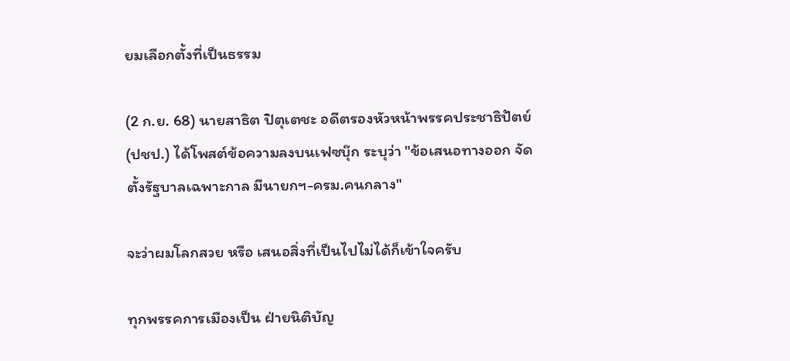ยมเลือกตั้งที่เป็นธรรม

(2 ก.ย. 68) นายสาธิต ปิตุเตชะ อดีตรองหัวหน้าพรรคประชาธิปัตย์ (ปชป.) ได้โพสต์ข้อความลงบนเฟซบุ๊ก ระบุว่า "ข้อเสนอทางออก จัดตั้งรัฐบาลเฉพาะกาล มีนายกฯ-ครม.คนกลาง"

จะว่าผมโลกสวย หรือ เสนอสิ่งที่เป็นไปไม่ได้ก็เข้าใจครับ

ทุกพรรคการเมืองเป็น ฝ่ายนิติบัญ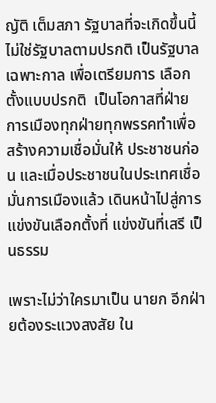ญัติ เต็มสภา รัฐบาลที่จะเกิดขึ้นนี้ ไม่ใช่รัฐบาลตามปรกติ เป็นรัฐบาลเฉพาะกาล เพื่อเตรียมการ เลือกตั้งแบบปรกติ  เป็นโอกาสที่ฝ่ายการเมืองทุกฝ่ายทุกพรรคทำเพื่อสร้างความเชื่อมั่นให้ ประชาชนก่อน และเมื่อประชาชนในประเทศเชื่อมั่นการเมืองแล้ว เดินหน้าไปสู่การแข่งขันเลือกตั้งที่ แข่งขันที่เสรี เป็นธรรม

เพราะไม่ว่าใครมาเป็น นายก อีกฝ่ายต้องระแวงสงสัย ใน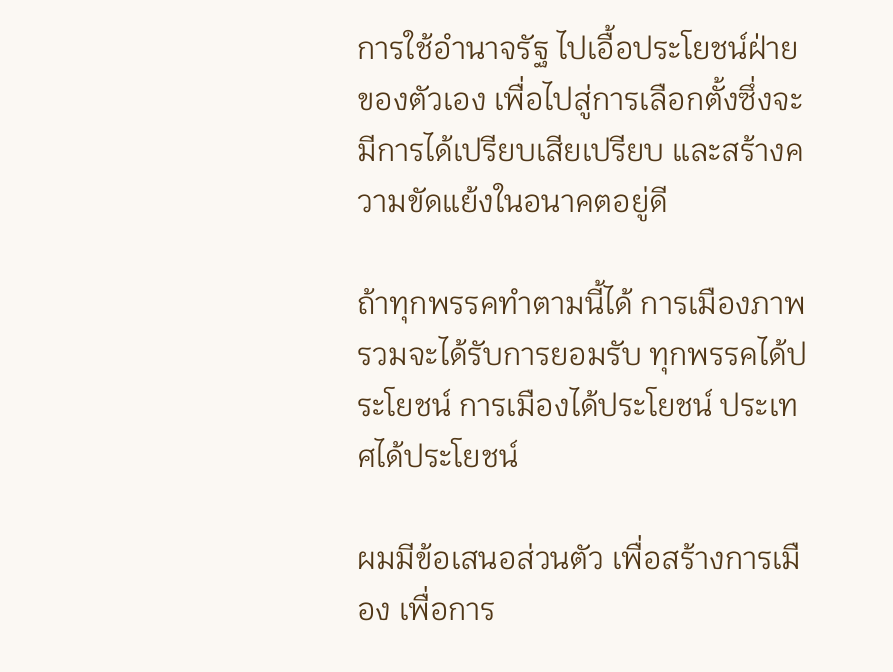การใช้อำนาจรัฐ ไปเอื้อประโยชน์ฝ่ายของตัวเอง เพื่อไปสู่การเลือกตั้งซึ่งจะมีการได้เปรียบเสียเปรียบ และสร้างความขัดแย้งในอนาคตอยู่ดี

ถ้าทุกพรรคทำตามนี้ได้ การเมืองภาพรวมจะได้รับการยอมรับ ทุกพรรคได้ประโยชน์ การเมืองได้ประโยชน์ ประเทศได้ประโยชน์

ผมมีข้อเสนอส่วนตัว เพื่อสร้างการเมือง เพื่อการ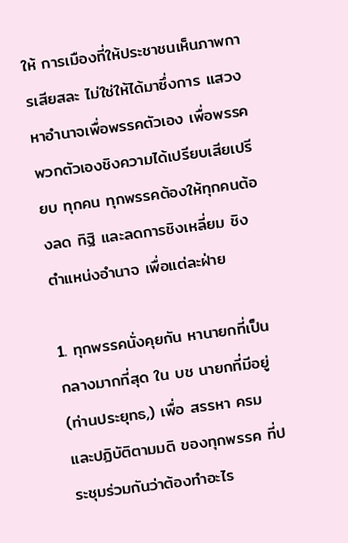ให้ การเมืองที่ให้ประชาชนเห็นภาพการเสียสละ ไม่ใช่ให้ได้มาซึ่งการ แสวงหาอำนาจเพื่อพรรคตัวเอง เพื่อพรรคพวกตัวเองชิงความได้เปรียบเสียเปรียบ ทุกคน ทุกพรรคต้องให้ทุกคนต้องลด ทิฐิ และลดการชิงเหลี่ยม ชิงตำแหน่งอำนาจ เพื่อแต่ละฝ่าย

1. ทุกพรรคนั่งคุยกัน หานายกที่เป็นกลางมากที่สุด ใน บช นายกที่มีอยู่(ท่านประยุทธ,) เพื่อ สรรหา ครม และปฏิบัติตามมติ ของทุกพรรค ที่ประชุมร่วมกันว่าต้องทำอะไร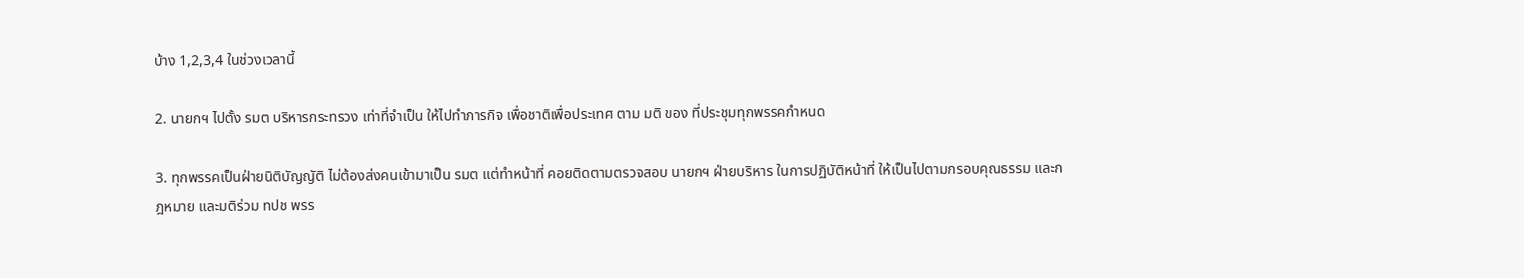บ้าง 1,2,3,4 ในช่วงเวลานี้

2. นายกฯ ไปตั้ง รมต บริหารกระทรวง เท่าที่จำเป็น ให้ไปทำภารกิจ เพื่อชาติเพื่อประเทศ ตาม มติ ของ ที่ประชุมทุกพรรคกำหนด

3. ทุกพรรคเป็นฝ่ายนิติบัญญัติ ไม่ต้องส่งคนเข้ามาเป็น รมต แต่ทำหน้าที่ คอยติดตามตรวจสอบ นายกฯ ฝ่ายบริหาร ในการปฏิบัติหน้าที่ ให้เป็นไปตามกรอบคุณธรรม และกฎหมาย และมติร่วม ทปช พรร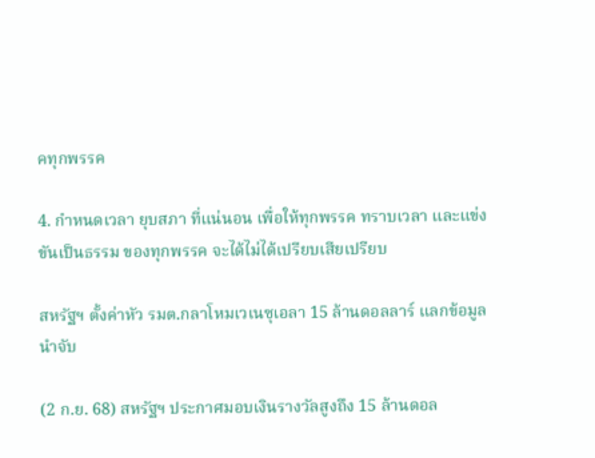คทุกพรรค

4. กำหนดเวลา ยุบสภา ที่แน่นอน เพื่อให้ทุกพรรค ทราบเวลา และแข่งขันเป็นธรรม ของทุกพรรค จะได้ไม่ได้เปรียบเสียเปรียบ

สหรัฐฯ ตั้งค่าหัว รมต.กลาโหมเวเนซุเอลา 15 ล้านดอลลาร์ แลกข้อมูลนำจับ

(2 ก.ย. 68) สหรัฐฯ ประกาศมอบเงินรางวัลสูงถึง 15 ล้านดอล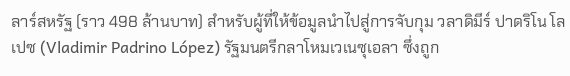ลาร์สหรัฐ (ราว 498 ล้านบาท) สำหรับผู้ที่ให้ข้อมูลนำไปสู่การจับกุม วลาดิมีร์ ปาดริโน โลเปซ (Vladimir Padrino López) รัฐมนตรีกลาโหมเวเนซุเอลา ซึ่งถูก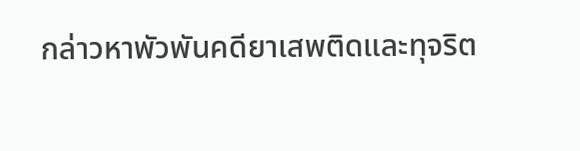กล่าวหาพัวพันคดียาเสพติดและทุจริต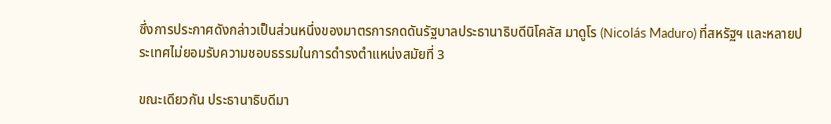ซึ่งการประกาศดังกล่าวเป็นส่วนหนึ่งของมาตรการกดดันรัฐบาลประธานาธิบดีนิโคลัส มาดูโร (Nicolás Maduro) ที่สหรัฐฯ และหลายประเทศไม่ยอมรับความชอบธรรมในการดำรงตำแหน่งสมัยที่ 3

ขณะเดียวกัน ประธานาธิบดีมา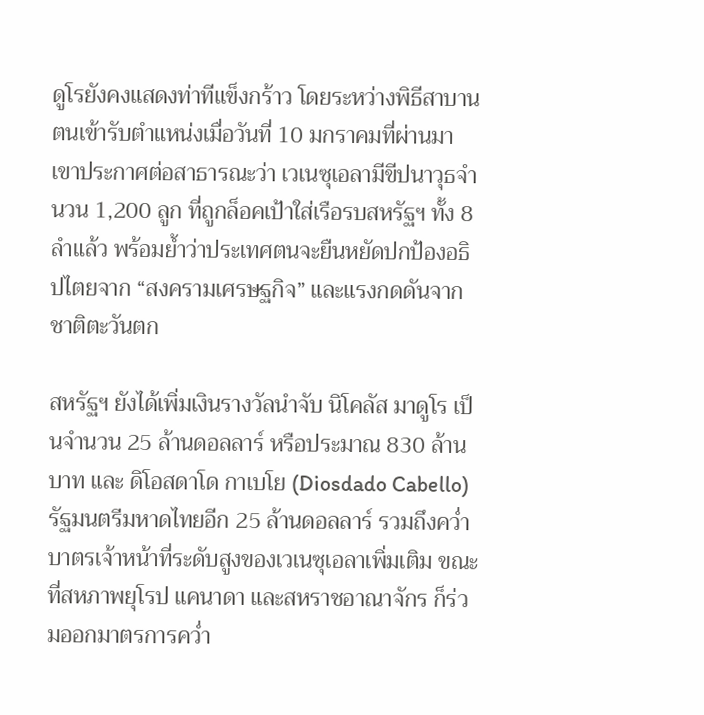ดูโรยังคงแสดงท่าทีแข็งกร้าว โดยระหว่างพิธีสาบานตนเข้ารับตำแหน่งเมื่อวันที่ 10 มกราคมที่ผ่านมา เขาประกาศต่อสาธารณะว่า เวเนซุเอลามีขีปนาวุธจำนวน 1,200 ลูก ที่ถูกล็อคเป้าใส่เรือรบสหรัฐฯ ทั้ง 8 ลำแล้ว พร้อมย้ำว่าประเทศตนจะยืนหยัดปกป้องอธิปไตยจาก “สงครามเศรษฐกิจ” และแรงกดดันจากชาติตะวันตก

สหรัฐฯ ยังได้เพิ่มเงินรางวัลนำจับ นิโคลัส มาดูโร เป็นจำนวน 25 ล้านดอลลาร์ หรือประมาณ 830 ล้านบาท และ ดิโอสดาโด กาเบโย (Diosdado Cabello) รัฐมนตรีมหาดไทยอีก 25 ล้านดอลลาร์ รวมถึงคว่ำบาตรเจ้าหน้าที่ระดับสูงของเวเนซุเอลาเพิ่มเติม ขณะที่สหภาพยุโรป แคนาดา และสหราชอาณาจักร ก็ร่วมออกมาตรการคว่ำ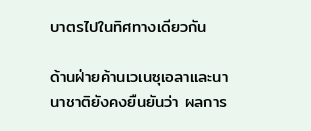บาตรไปในทิศทางเดียวกัน

ด้านฝ่ายค้านเวเนซุเอลาและนานาชาติยังคงยืนยันว่า ผลการ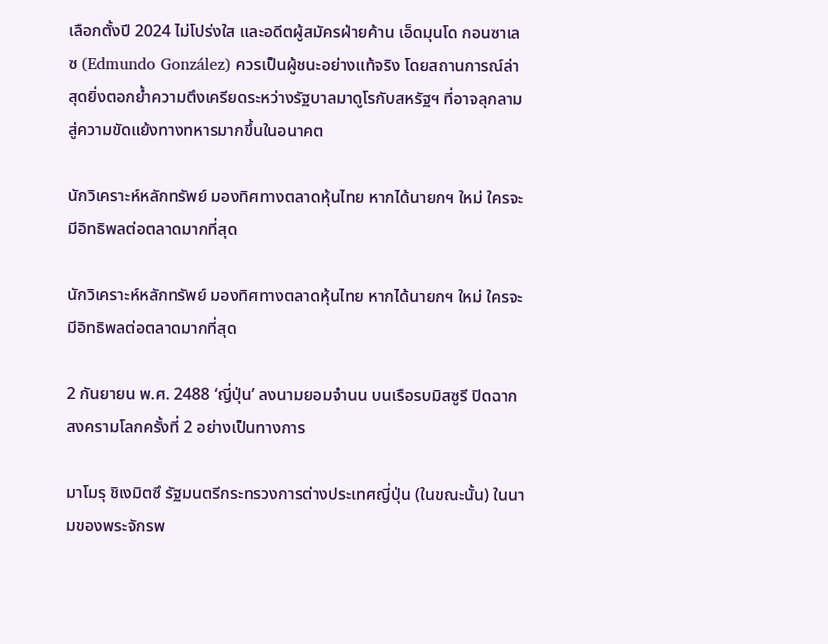เลือกตั้งปี 2024 ไม่โปร่งใส และอดีตผู้สมัครฝ่ายค้าน เอ็ดมุนโด กอนซาเลซ (Edmundo González) ควรเป็นผู้ชนะอย่างแท้จริง โดยสถานการณ์ล่าสุดยิ่งตอกย้ำความตึงเครียดระหว่างรัฐบาลมาดูโรกับสหรัฐฯ ที่อาจลุกลามสู่ความขัดแย้งทางทหารมากขึ้นในอนาคต

นักวิเคราะห์หลักทรัพย์ มองทิศทางตลาดหุ้นไทย หากได้นายกฯ ใหม่ ใครจะมีอิทธิพลต่อตลาดมากที่สุด

นักวิเคราะห์หลักทรัพย์ มองทิศทางตลาดหุ้นไทย หากได้นายกฯ ใหม่ ใครจะมีอิทธิพลต่อตลาดมากที่สุด

2 กันยายน พ.ศ. 2488 ‘ญี่ปุ่น’ ลงนามยอมจำนน บนเรือรบมิสซูรี ปิดฉากสงครามโลกครั้งที่ 2 อย่างเป็นทางการ

มาโมรุ ชิเงมิตซึ รัฐมนตรีกระทรวงการต่างประเทศญี่ปุ่น (ในขณะนั้น) ในนามของพระจักรพ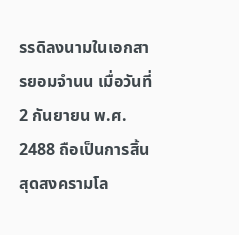รรดิลงนามในเอกสารยอมจำนน เมื่อวันที่ 2 กันยายน พ.ศ. 2488 ถือเป็นการสิ้นสุดสงครามโล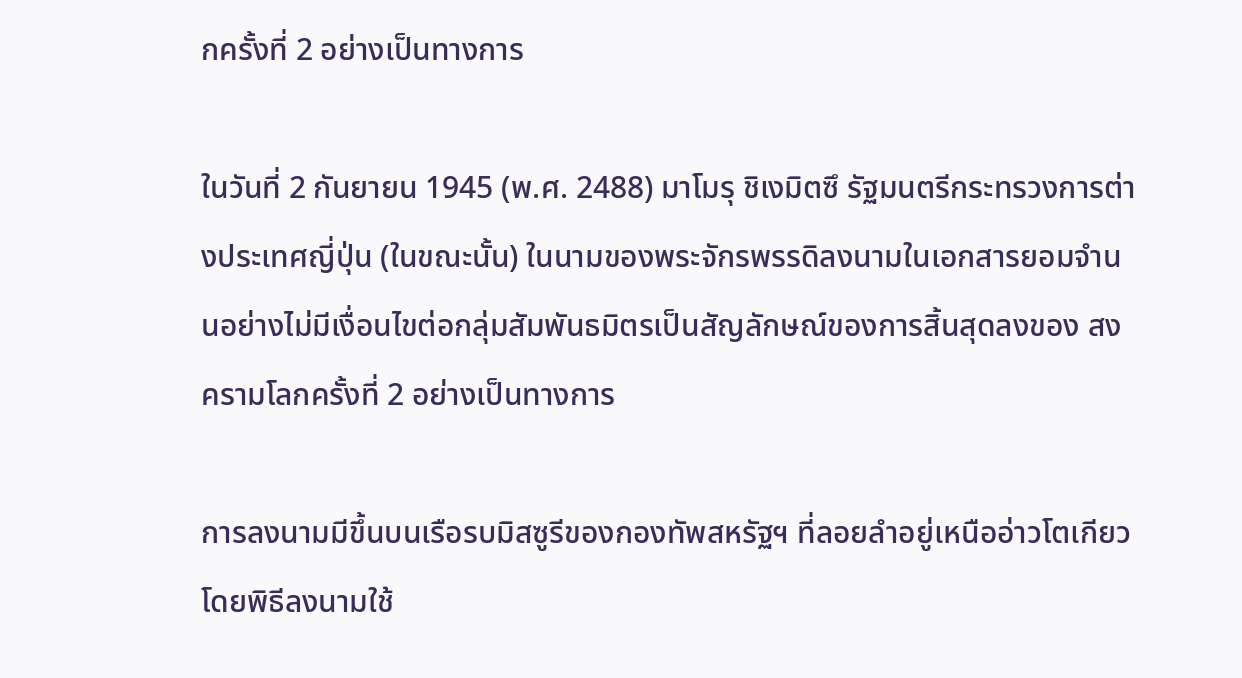กครั้งที่ 2 อย่างเป็นทางการ

ในวันที่ 2 กันยายน 1945 (พ.ศ. 2488) มาโมรุ ชิเงมิตซึ รัฐมนตรีกระทรวงการต่างประเทศญี่ปุ่น (ในขณะนั้น) ในนามของพระจักรพรรดิลงนามในเอกสารยอมจำนนอย่างไม่มีเงื่อนไขต่อกลุ่มสัมพันธมิตรเป็นสัญลักษณ์ของการสิ้นสุดลงของ สงครามโลกครั้งที่ 2 อย่างเป็นทางการ

การลงนามมีขึ้นบนเรือรบมิสซูรีของกองทัพสหรัฐฯ ที่ลอยลำอยู่เหนืออ่าวโตเกียว โดยพิธีลงนามใช้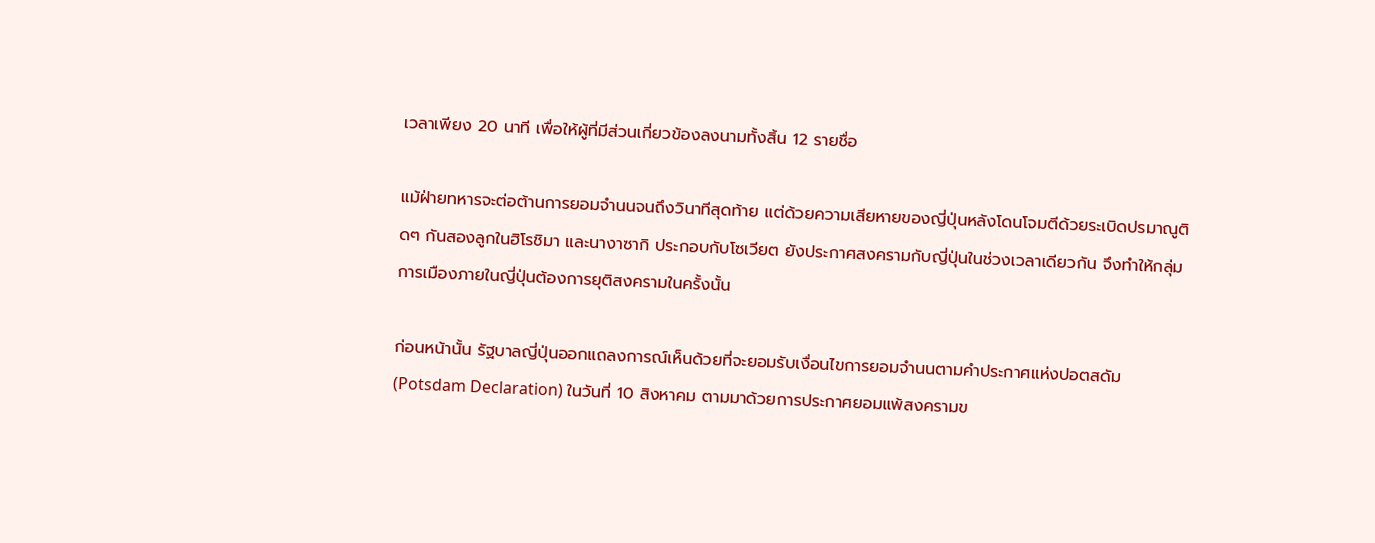เวลาเพียง 20 นาที เพื่อให้ผู้ที่มีส่วนเกี่ยวข้องลงนามทั้งสิ้น 12 รายชื่อ

แม้ฝ่ายทหารจะต่อต้านการยอมจำนนจนถึงวินาทีสุดท้าย แต่ด้วยความเสียหายของญี่ปุ่นหลังโดนโจมตีด้วยระเบิดปรมาณูติดๆ กันสองลูกในฮิโรชิมา และนางาซากิ ประกอบกับโซเวียต ยังประกาศสงครามกับญี่ปุ่นในช่วงเวลาเดียวกัน จึงทำให้กลุ่มการเมืองภายในญี่ปุ่นต้องการยุติสงครามในครั้งนั้น

ก่อนหน้านั้น รัฐบาลญี่ปุ่นออกแถลงการณ์เห็นด้วยที่จะยอมรับเงื่อนไขการยอมจำนนตามคำประกาศแห่งปอตสดัม (Potsdam Declaration) ในวันที่ 10 สิงหาคม ตามมาด้วยการประกาศยอมแพ้สงครามข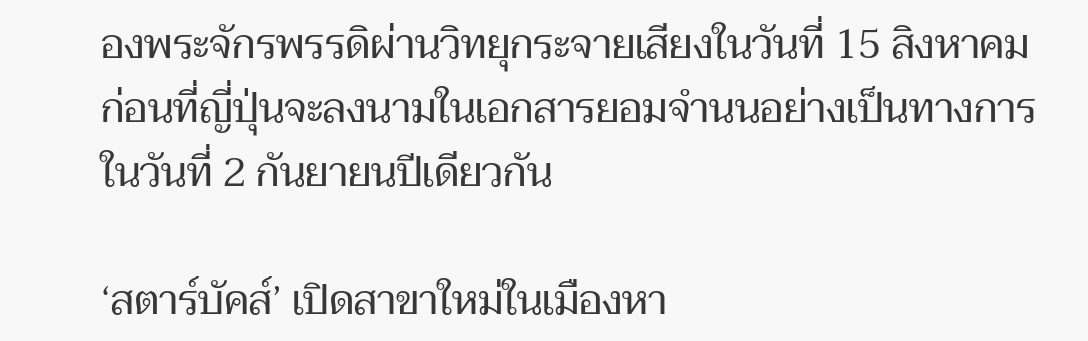องพระจักรพรรดิผ่านวิทยุกระจายเสียงในวันที่ 15 สิงหาคม ก่อนที่ญี่ปุ่นจะลงนามในเอกสารยอมจำนนอย่างเป็นทางการในวันที่ 2 กันยายนปีเดียวกัน

‘สตาร์บัคส์’ เปิดสาขาใหม่ในเมืองหา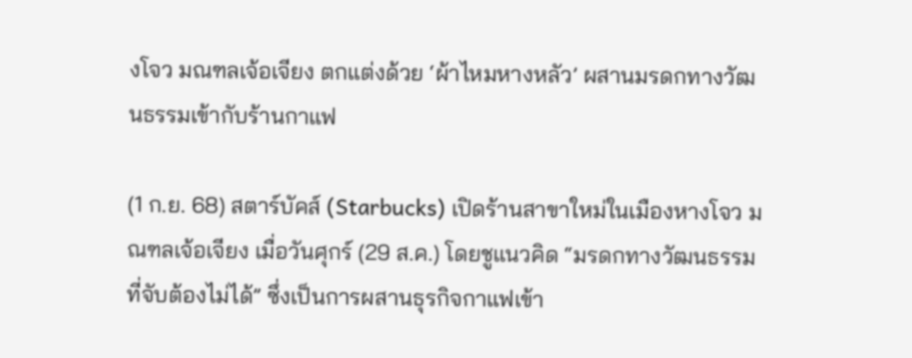งโจว มณฑลเจ้อเจียง ตกแต่งด้วย ‘ผ้าไหมหางหลัว’ ผสานมรดกทางวัฒนธรรมเข้ากับร้านกาแฟ

(1 ก.ย. 68) สตาร์บัคส์ (Starbucks) เปิดร้านสาขาใหม่ในเมืองหางโจว มณฑลเจ้อเจียง เมื่อวันศุกร์ (29 ส.ค.) โดยชูแนวคิด “มรดกทางวัฒนธรรมที่จับต้องไม่ได้” ซึ่งเป็นการผสานธุรกิจกาแฟเข้า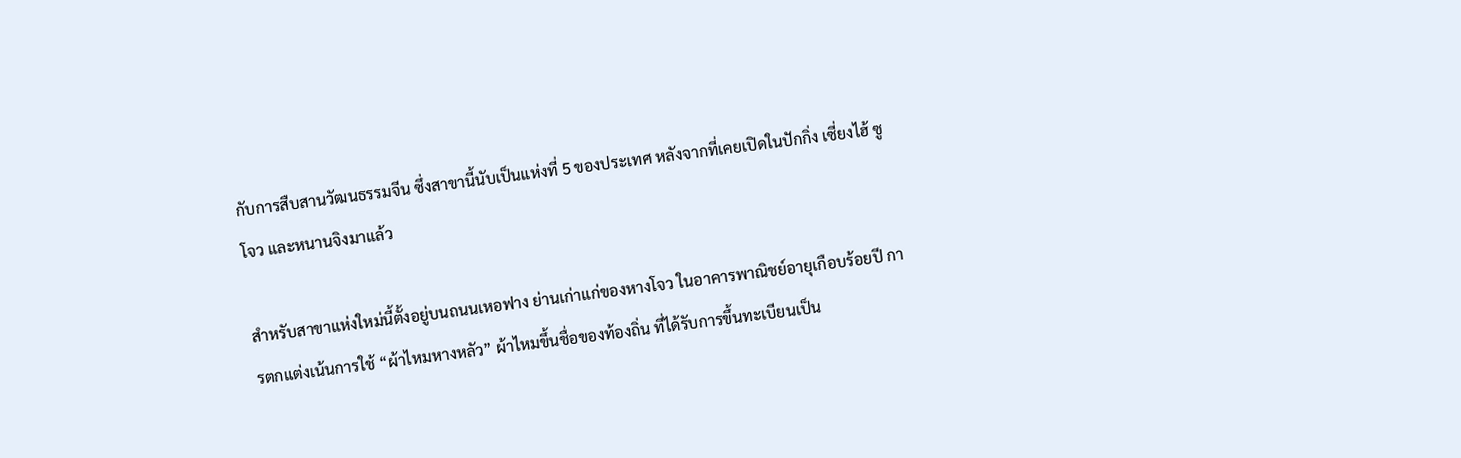กับการสืบสานวัฒนธรรมจีน ซึ่งสาขานี้นับเป็นแห่งที่ 5 ของประเทศ หลังจากที่เคยเปิดในปักกิ่ง เซี่ยงไฮ้ ซูโจว และหนานจิงมาแล้ว

สำหรับสาขาแห่งใหม่นี้ตั้งอยู่บนถนนเหอฟาง ย่านเก่าแก่ของหางโจว ในอาคารพาณิชย์อายุเกือบร้อยปี การตกแต่งเน้นการใช้ “ผ้าไหมหางหลัว” ผ้าไหมขึ้นชื่อของท้องถิ่น ที่ได้รับการขึ้นทะเบียนเป็น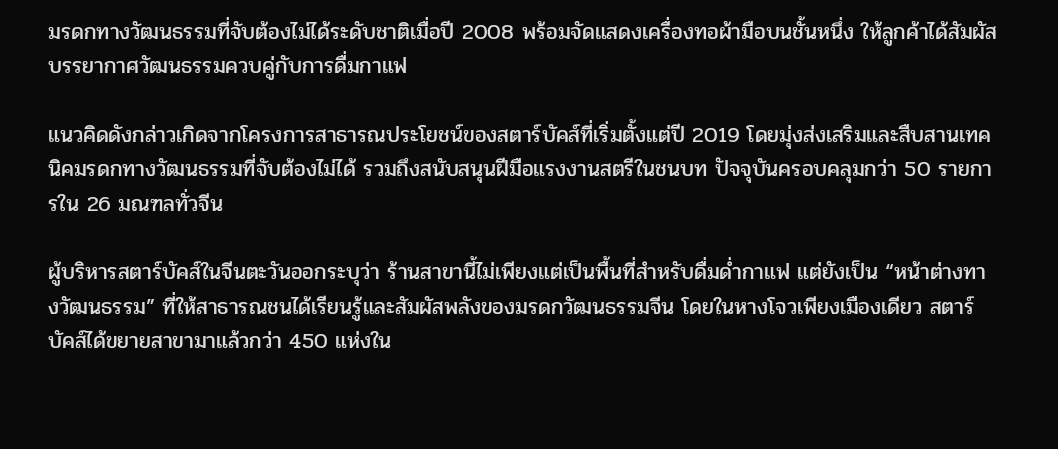มรดกทางวัฒนธรรมที่จับต้องไม่ได้ระดับชาติเมื่อปี 2008 พร้อมจัดแสดงเครื่องทอผ้ามือบนชั้นหนึ่ง ให้ลูกค้าได้สัมผัสบรรยากาศวัฒนธรรมควบคู่กับการดื่มกาแฟ

แนวคิดดังกล่าวเกิดจากโครงการสาธารณประโยชน์ของสตาร์บัคส์ที่เริ่มตั้งแต่ปี 2019 โดยมุ่งส่งเสริมและสืบสานเทคนิคมรดกทางวัฒนธรรมที่จับต้องไม่ได้ รวมถึงสนับสนุนฝีมือแรงงานสตรีในชนบท ปัจจุบันครอบคลุมกว่า 50 รายการใน 26 มณฑลทั่วจีน

ผู้บริหารสตาร์บัคส์ในจีนตะวันออกระบุว่า ร้านสาขานี้ไม่เพียงแต่เป็นพื้นที่สำหรับดื่มด่ำกาแฟ แต่ยังเป็น “หน้าต่างทางวัฒนธรรม” ที่ให้สาธารณชนได้เรียนรู้และสัมผัสพลังของมรดกวัฒนธรรมจีน โดยในหางโจวเพียงเมืองเดียว สตาร์บัคส์ได้ขยายสาขามาแล้วกว่า 450 แห่งใน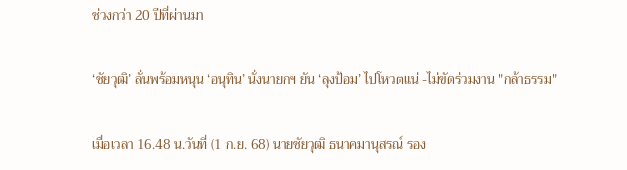ช่วงกว่า 20 ปีที่ผ่านมา

‘ชัยวุฒิ’ ลั่นพร้อมหนุน ‘อนุทิน’ นั่งนายกฯ ยัน ‘ลุงป้อม’ ไปโหวตแน่ -ไม่ขัดร่วมงาน "กล้าธรรม"

เมื่อเวลา 16.48 น.วันที่ (1 ก.ย. 68) นายชัยวุฒิ ธนาคมานุสรณ์ รอง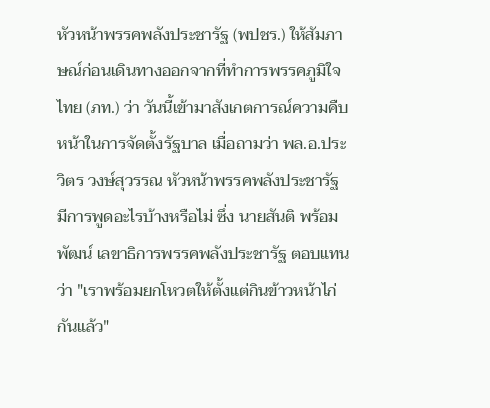หัวหน้าพรรคพลังประชารัฐ (พปชร.) ให้สัมภาษณ์ก่อนเดินทางออกจากที่ทำการพรรคภูมิใจไทย (ภท.) ว่า วันนี้เข้ามาสังเกตการณ์ความคืบหน้าในการจัดตั้งรัฐบาล เมื่อถามว่า พล.อ.ประวิตร วงษ์สุวรรณ หัวหน้าพรรคพลังประชารัฐ มีการพูดอะไรบ้างหรือไม่ ซึ่ง นายสันติ พร้อมพัฒน์ เลขาธิการพรรคพลังประชารัฐ ตอบแทนว่า "เราพร้อมยกโหวตให้ตั้งแต่กินข้าวหน้าไก่กันแล้ว"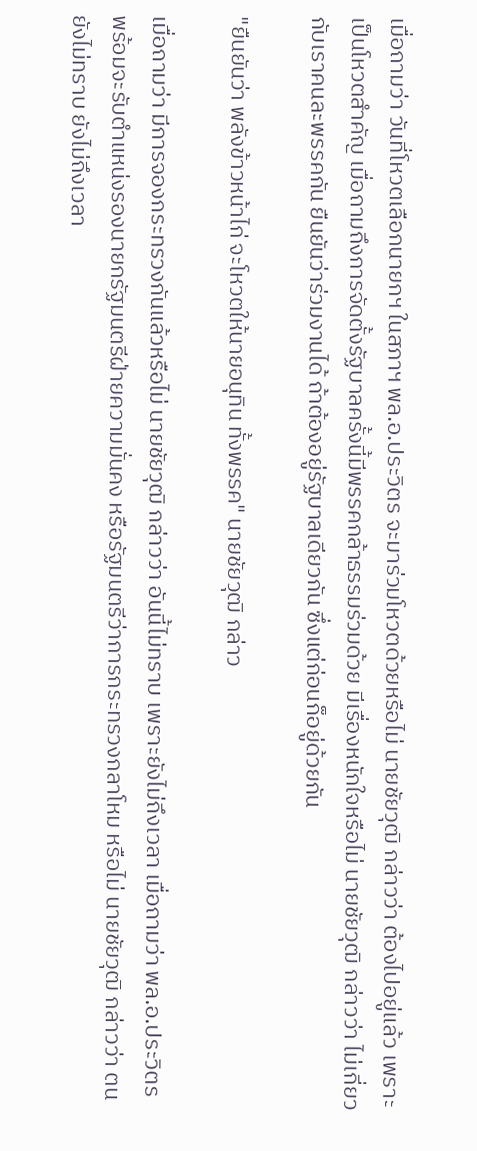เมื่อถามว่า วันที่โหวตเลือกนายกฯ ในสภาฯ พล.อ.ประวิตร จะมาร่วมโหวตด้วยหรือไม่ นายชัยวุฒิ กล่าวว่า ต้องไปอยู่แล้ว เพราะเป็นโหวตสำคัญ เมื่อถามถึงการจัดตั้งรัฐบาลครั้งนี้มีพรรคกล้าธรรมร่วมด้วย มีเรื่องหนักใจหรือไม่ นายชัยวุฒิ กล่าวว่า ไม่เกี่ยวกับเราคนละพรรคกัน ยืนยันว่าร่วมงานได้ ถ้าต้องอยู่รัฐบาลเดียวกัน ซึ่งแต่ก่อนก็อยู่ด้วยกัน

"ยืนยันว่า พลังข้าวหน้าไก่ จะโหวตให้นายอนุทิน ทั้งพรรค" นายชัยวุฒิ กล่าว

เมื่อถามว่า มีการจองกระทรวงกันแล้วหรือไม่ นายชัยวุฒิ กล่าวว่า อันนี้ไม่ทราบ เพราะยังไม่ถึงเวลา เมื่อถามว่า พล.อ.ประวิตร พร้อมจะรับตำแหน่งรองนายกรัฐมนตรีฝ่ายความมั่นคง หรือรัฐมนตรีว่าการกระทรวงกลาโหม หรือไม่ นายชัยวุฒิ กล่าวว่า ตนยังไม่ทราบ ยังไม่ถึงเวลา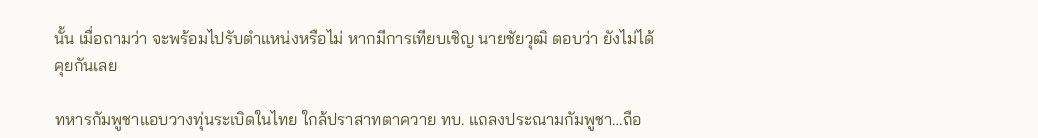นั้น เมื่อถามว่า จะพร้อมไปรับตำแหน่งหรือไม่ หากมีการเทียบเชิญ นายชัยวุฒิ ตอบว่า ยังไม่ได้คุยกันเลย

ทหารกัมพูชาแอบวางทุ่นระเบิดในไทย ใกล้ปราสาทตาควาย ทบ. แถลงประณามกัมพูชา…ถือ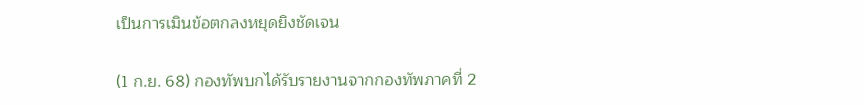เป็นการเมินข้อตกลงหยุดยิงชัดเจน

(1 ก.ย. 68) กองทัพบกได้รับรายงานจากกองทัพภาคที่ 2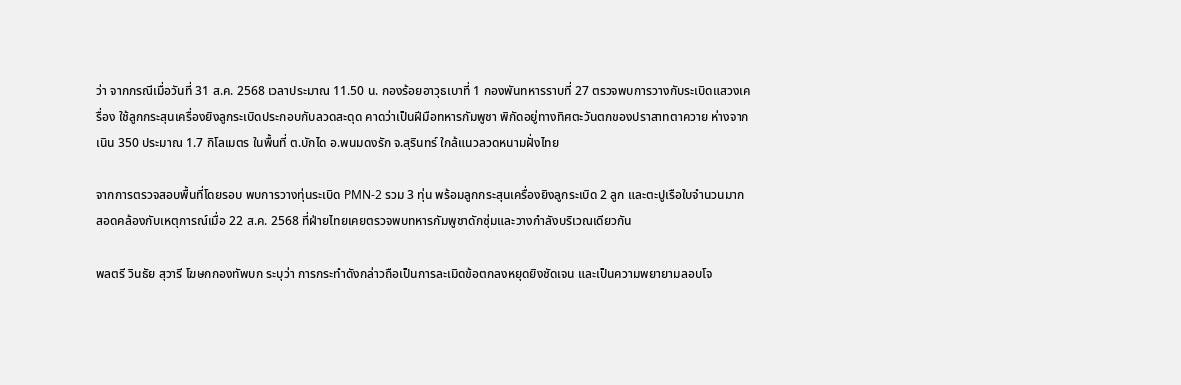ว่า จากกรณีเมื่อวันที่ 31 ส.ค. 2568 เวลาประมาณ 11.50 น. กองร้อยอาวุธเบาที่ 1 กองพันทหารราบที่ 27 ตรวจพบการวางกับระเบิดแสวงเครื่อง ใช้ลูกกระสุนเครื่องยิงลูกระเบิดประกอบกับลวดสะดุด คาดว่าเป็นฝีมือทหารกัมพูชา พิกัดอยู่ทางทิศตะวันตกของปราสาทตาควาย ห่างจากเนิน 350 ประมาณ 1.7 กิโลเมตร ในพื้นที่ ต.บักได อ.พนมดงรัก จ.สุรินทร์ ใกล้แนวลวดหนามฝั่งไทย

จากการตรวจสอบพื้นที่โดยรอบ พบการวางทุ่นระเบิด PMN-2 รวม 3 ทุ่น พร้อมลูกกระสุนเครื่องยิงลูกระเบิด 2 ลูก และตะปูเรือใบจำนวนมาก สอดคล้องกับเหตุการณ์เมื่อ 22 ส.ค. 2568 ที่ฝ่ายไทยเคยตรวจพบทหารกัมพูชาดักซุ่มและวางกำลังบริเวณเดียวกัน

พลตรี วินธัย สุวารี โฆษกกองทัพบก ระบุว่า การกระทำดังกล่าวถือเป็นการละเมิดข้อตกลงหยุดยิงชัดเจน และเป็นความพยายามลอบโจ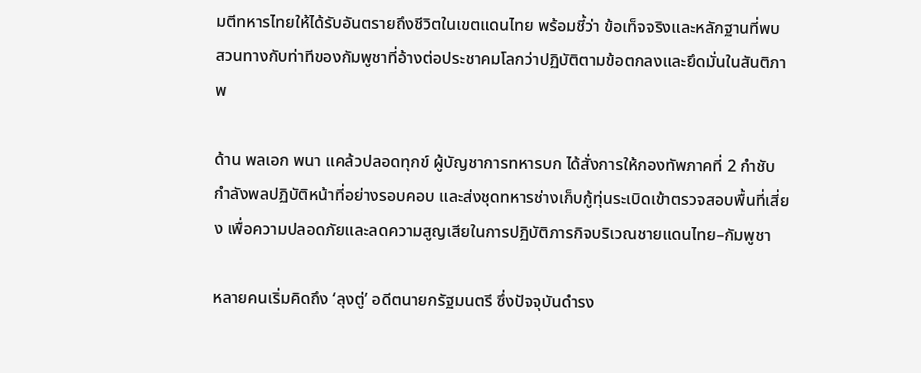มตีทหารไทยให้ได้รับอันตรายถึงชีวิตในเขตแดนไทย พร้อมชี้ว่า ข้อเท็จจริงและหลักฐานที่พบ สวนทางกับท่าทีของกัมพูชาที่อ้างต่อประชาคมโลกว่าปฏิบัติตามข้อตกลงและยึดมั่นในสันติภาพ

ด้าน พลเอก พนา แคล้วปลอดทุกข์ ผู้บัญชาการทหารบก ได้สั่งการให้กองทัพภาคที่ 2 กำชับกำลังพลปฏิบัติหน้าที่อย่างรอบคอบ และส่งชุดทหารช่างเก็บกู้ทุ่นระเบิดเข้าตรวจสอบพื้นที่เสี่ยง เพื่อความปลอดภัยและลดความสูญเสียในการปฏิบัติภารกิจบริเวณชายแดนไทย–กัมพูชา

หลายคนเริ่มคิดถึง ‘ลุงตู่’ อดีตนายกรัฐมนตรี ซึ่งปัจจุบันดำรง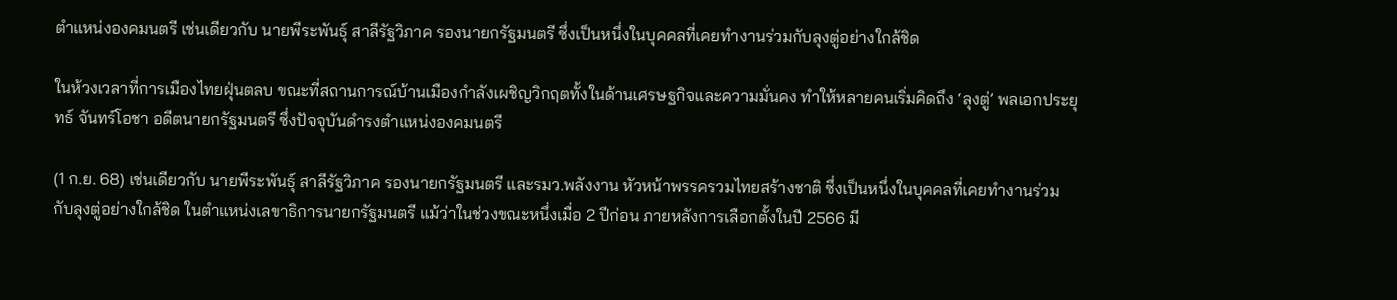ตำแหน่งองคมนตรี เช่นเดียวกับ นายพีระพันธุ์ สาลีรัฐวิภาค รองนายกรัฐมนตรี ซึ่งเป็นหนึ่งในบุคคลที่เคยทำงานร่วมกับลุงตู่อย่างใกล้ชิด

ในห้วงเวลาที่การเมืองไทยฝุ่นตลบ ขณะที่สถานการณ์บ้านเมืองกำลังเผชิญวิกฤตทั้งในด้านเศรษฐกิจและความมั่นคง ทำให้หลายคนเริ่มคิดถึง ‘ลุงตู่’ พลเอกประยุทธ์ จันทร์โอชา อดีตนายกรัฐมนตรี ซึ่งปัจจุบันดำรงตำแหน่งองคมนตรี

(1 ก.ย. 68) เช่นเดียวกับ นายพีระพันธุ์ สาลีรัฐวิภาค รองนายกรัฐมนตรี และรมว.พลังงาน หัวหน้าพรรครวมไทยสร้างชาติ ซึ่งเป็นหนึ่งในบุคคลที่เคยทำงานร่วมกับลุงตู่อย่างใกล้ชิด ในตำแหน่งเลขาธิการนายกรัฐมนตรี แม้ว่าในช่วงขณะหนึ่งเมื่อ 2 ปีก่อน ภายหลังการเลือกตั้งในปี 2566 มี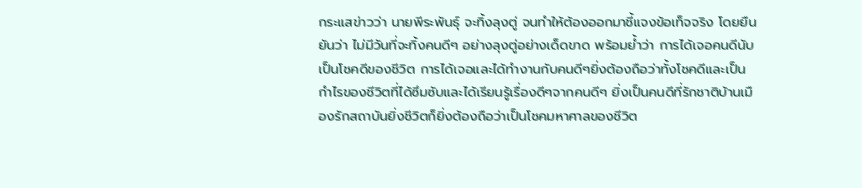กระแสข่าวว่า นายพีระพันธุ์ จะทิ้งลุงตู่ จนทำให้ต้องออกมาชี้แจงข้อเท็จจริง โดยยืนยันว่า ไม่มีวันที่จะทิ้งคนดีๆ อย่างลุงตู่อย่างเด็ดขาด พร้อมย้ำว่า การได้เจอคนดีนับเป็นโชคดีของชีวิต การได้เจอและได้ทำงานกับคนดีๆยิ่งต้องถือว่าทั้งโชคดีและเป็นกำไรของชีวิตที่ได้ซึมซับและได้เรียนรู้เรื่องดีๆจากคนดีๆ ยิ่งเป็นคนดีที่รักชาติบ้านเมืองรักสถาบันยิ่งชีวิตก็ยิ่งต้องถือว่าเป็นโชคมหาศาลของชีวิต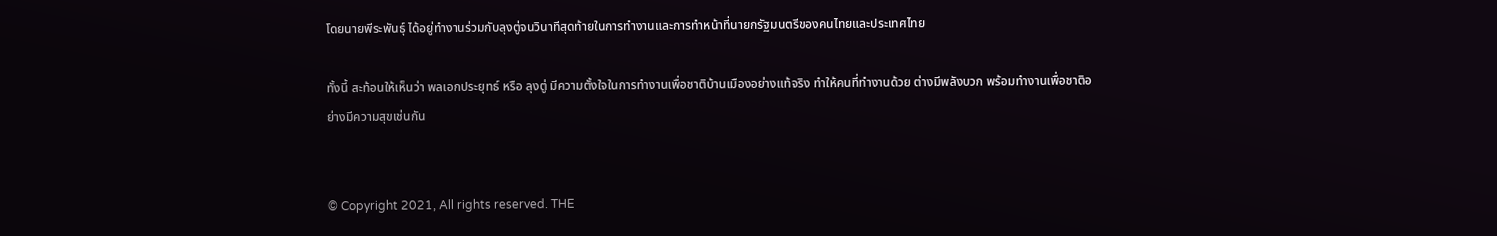โดยนายพีระพันธุ์ ได้อยู่ทำงานร่วมกับลุงตู่จนวินาทีสุดท้ายในการทำงานและการทำหน้าที่นายกรัฐมนตรีของคนไทยและประเทศไทย

ทั้งนี้ สะท้อนให้เห็นว่า พลเอกประยุทธ์ หรือ ลุงตู่ มีความตั้งใจในการทำงานเพื่อชาติบ้านเมืองอย่างแท้จริง ทำให้คนที่ทำงานด้วย ต่างมีพลังบวก พร้อมทำงานเพื่อชาติอย่างมีความสุขเช่นกัน


© Copyright 2021, All rights reserved. THE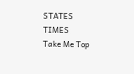STATES TIMES
Take Me Top